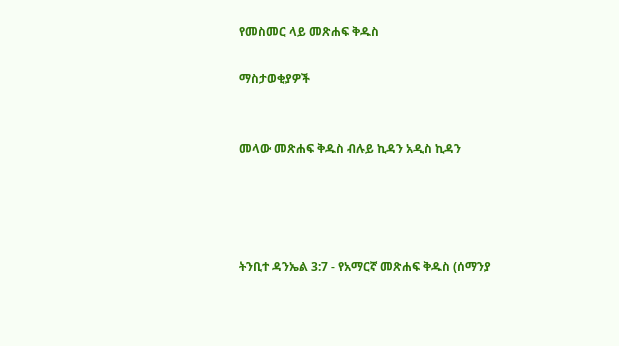የመስመር ላይ መጽሐፍ ቅዱስ

ማስታወቂያዎች


መላው መጽሐፍ ቅዱስ ብሉይ ኪዳን አዲስ ኪዳን




ትንቢተ ዳንኤል 3:7 - የአማርኛ መጽሐፍ ቅዱስ (ሰማንያ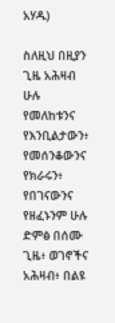አሃዱ)

ስለዚህ በዚያን ጊዜ አሕዛብ ሁሉ የመለከቱንና የእንቢልታውን፥ የመሰንቆውንና የክራሩን፥ የበገናውንና የዘፈኑንም ሁሉ ድምፅ በሰሙ ጊዜ፥ ወገኖችና አሕዛብ፥ በልዩ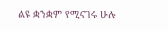ልዩ ቋንቋም የሚናገሩ ሁሉ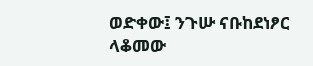ወድቀው፤ ንጉሡ ናቡከደነፆር ላቆመው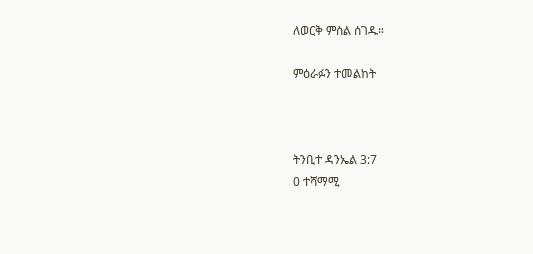ለወርቅ ምስል ሰገዱ።

ምዕራፉን ተመልከት



ትንቢተ ዳንኤል 3:7
0 ተሻማሚ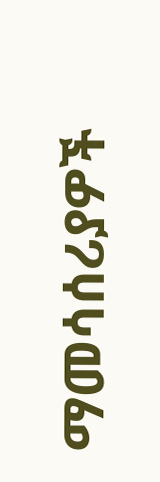ማመሳሰሪያዎች